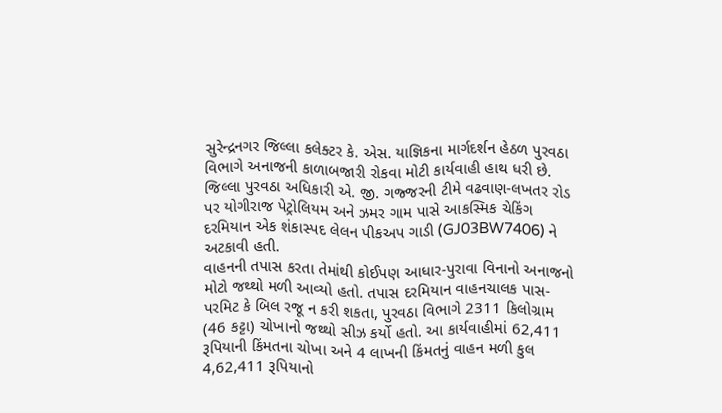સુરેન્દ્રનગર જિલ્લા કલેક્ટર કે. એસ. યાજ્ઞિકના માર્ગદર્શન હેઠળ પુરવઠા વિભાગે અનાજની કાળાબજારી રોકવા મોટી કાર્યવાહી હાથ ધરી છે.
જિલ્લા પુરવઠા અધિકારી એ. જી. ગજ્જરની ટીમે વઢવાણ-લખતર રોડ પર યોગીરાજ પેટ્રોલિયમ અને ઝમર ગામ પાસે આકસ્મિક ચેકિંગ દરમિયાન એક શંકાસ્પદ લેલન પીકઅપ ગાડી (GJ03BW7406) ને અટકાવી હતી.
વાહનની તપાસ કરતા તેમાંથી કોઈપણ આધાર-પુરાવા વિનાનો અનાજનો મોટો જથ્થો મળી આવ્યો હતો. તપાસ દરમિયાન વાહનચાલક પાસ-પરમિટ કે બિલ રજૂ ન કરી શકતા, પુરવઠા વિભાગે 2311 કિલોગ્રામ (46 કટ્ટા) ચોખાનો જથ્થો સીઝ કર્યો હતો. આ કાર્યવાહીમાં 62,411 રૂપિયાની કિંમતના ચોખા અને 4 લાખની કિંમતનું વાહન મળી કુલ 4,62,411 રૂપિયાનો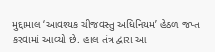મુદ્દામાલ ‘આવશ્યક ચીજવસ્તુ અધિનિયમ’ હેઠળ જપ્ત કરવામાં આવ્યો છે. હાલ તંત્ર દ્વારા આ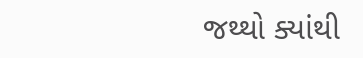જથ્થો ક્યાંથી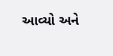આવ્યો અને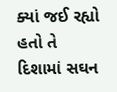ક્યાં જઈ રહ્યો હતો તે દિશામાં સઘન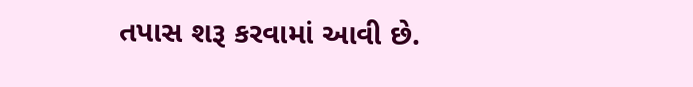તપાસ શરૂ કરવામાં આવી છે.